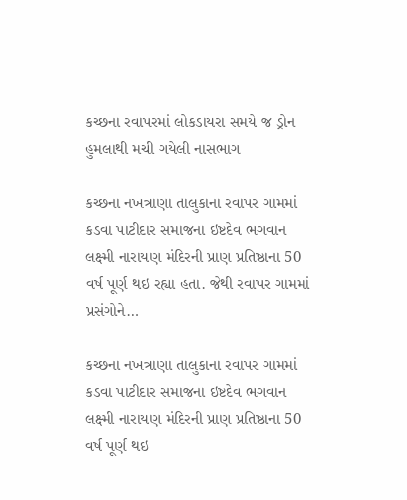કચ્છના રવાપરમાં લોકડાયરા સમયે જ ડ્રોન હુમલાથી મચી ગયેલી નાસભાગ

કચ્છના નખત્રાણા તાલુકાના રવાપર ગામમાં કડવા પાટીદાર સમાજના ઇષ્ટદેવ ભગવાન લક્ષ્મી નારાયણ મંદિરની પ્રાણ પ્રતિષ્ઠાના 50 વર્ષ પૂર્ણ થઇ રહ્યા હતા. જેથી રવાપર ગામમાં પ્રસંગોને…

કચ્છના નખત્રાણા તાલુકાના રવાપર ગામમાં કડવા પાટીદાર સમાજના ઇષ્ટદેવ ભગવાન લક્ષ્મી નારાયણ મંદિરની પ્રાણ પ્રતિષ્ઠાના 50 વર્ષ પૂર્ણ થઇ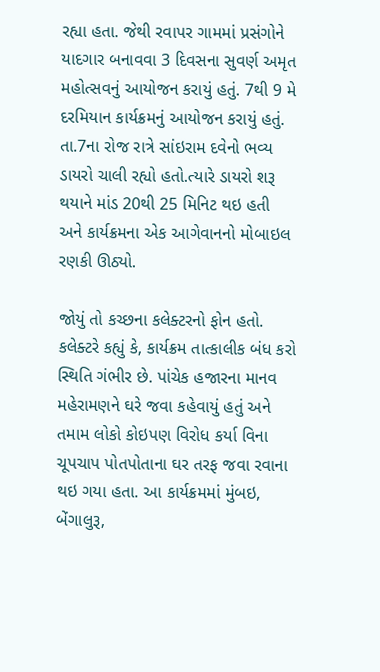રહ્યા હતા. જેથી રવાપર ગામમાં પ્રસંગોને યાદગાર બનાવવા 3 દિવસના સુવર્ણ અમૃત મહોત્સવનું આયોજન કરાયું હતું. 7થી 9 મે દરમિયાન કાર્યક્રમનું આયોજન કરાયું હતું.
તા.7ના રોજ રાત્રે સાંઇરામ દવેનો ભવ્ય ડાયરો ચાલી રહ્યો હતો.ત્યારે ડાયરો શરૂ થયાને માંડ 20થી 25 મિનિટ થઇ હતી અને કાર્યક્રમના એક આગેવાનનો મોબાઇલ રણકી ઊઠ્યો.

જોયું તો કચ્છના કલેક્ટરનો ફોન હતો. કલેક્ટરે કહ્યું કે, કાર્યક્રમ તાત્કાલીક બંધ કરો સ્થિતિ ગંભીર છે. પાંચેક હજારના માનવ મહેરામણને ઘરે જવા કહેવાયું હતું અને તમામ લોકો કોઇપણ વિરોધ કર્યા વિના ચૂપચાપ પોતપોતાના ઘર તરફ જવા રવાના થઇ ગયા હતા. આ કાર્યક્રમમાં મુંબઇ, બેંગાલુરૂ,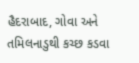હૈદરાબાદ, ગોવા અને તમિલનાડુથી કચ્છ કડવા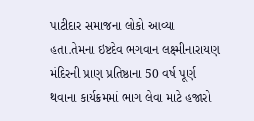પાટીદાર સમાજના લોકો આવ્યા હતા.તેમના ઇષ્ટદેવ ભગવાન લક્ષ્મીનારાયણ મંદિરની પ્રાણ પ્રતિષ્ઠાના 50 વર્ષ પૂર્ણ થવાના કાર્યક્રમમાં ભાગ લેવા માટે હજારો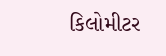કિલોમીટર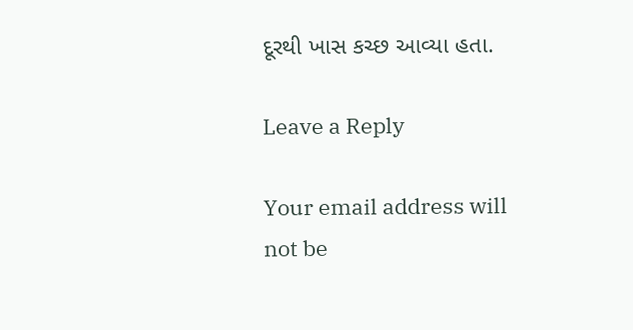દૂરથી ખાસ કચ્છ આવ્યા હતા.

Leave a Reply

Your email address will not be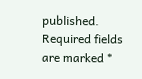published. Required fields are marked *